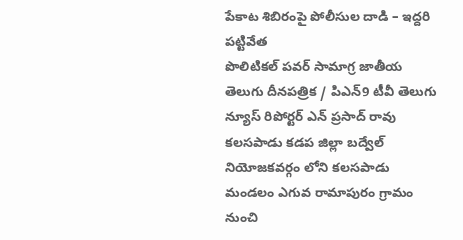పేకాట శిబిరంపై పోలీసుల దాడి – ఇద్దరి పట్టివేత
పొలిటికల్ పవర్ సామాగ్ర జాతీయ తెలుగు దీనపత్రిక / పిఎన్9 టీవీ తెలుగు న్యూస్ రిపోర్టర్ ఎన్ ప్రసాద్ రావు కలసపాడు కడప జిల్లా బద్వేల్ నియోజకవర్గం లోని కలసపాడు మండలం ఎగువ రామాపురం గ్రామం నుంచి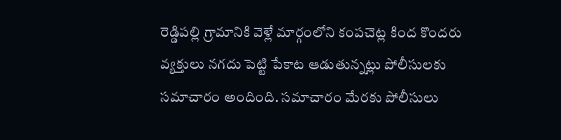రెడ్డిపల్లి గ్రామానికి వెళ్లే మార్గంలోని కంపచెట్ల కింద కొందరు వ్యక్తులు నగదు పెట్టి పేకాట ఆడుతున్నట్లు పోలీసులకు సమాచారం అందింది. సమాచారం మేరకు పోలీసులు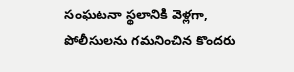సంఘటనా స్థలానికి వెళ్లగా, పోలీసులను గమనించిన కొందరు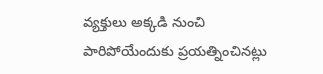వ్యక్తులు అక్కడి నుంచి పారిపోయేందుకు ప్రయత్నించినట్లు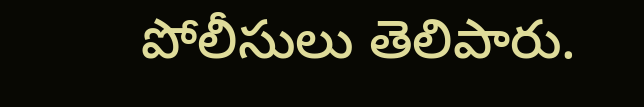పోలీసులు తెలిపారు.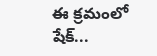ఈ క్రమంలో షేక్...